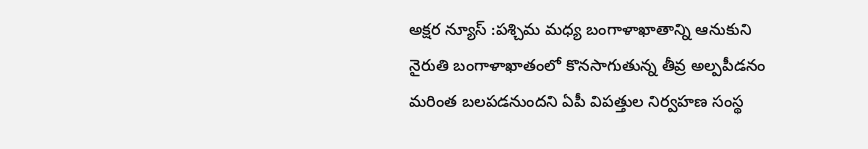అక్షర న్యూస్ :పశ్చిమ మధ్య బంగాళాఖాతాన్ని ఆనుకుని నైరుతి బంగాళాఖాతంలో కొనసాగుతున్న తీవ్ర అల్పపీడనం మరింత బలపడనుందని ఏపీ విపత్తుల నిర్వహణ సంస్థ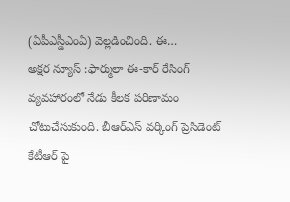(ఏపీఎస్డీఎంఏ) వెల్లడించింది. ఈ…
అక్షర న్యూస్ :ఫార్ములా ఈ-కార్ రేసింగ్ వ్యవహారంలో నేడు కీలక పరిణామం చోటుచేసుకుంది. బీఆర్ఎస్ వర్కింగ్ ప్రెసిడెంట్ కేటీఆర్ పై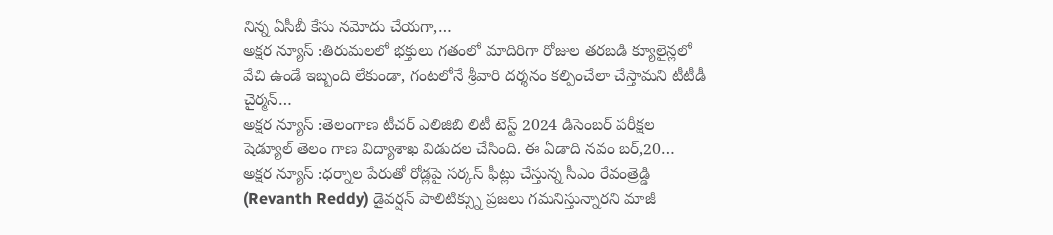నిన్న ఏసీబీ కేసు నమోదు చేయగా,…
అక్షర న్యూస్ :తిరుమలలో భక్తులు గతంలో మాదిరిగా రోజుల తరబడి క్యూలైన్లలో వేచి ఉండే ఇబ్బంది లేకుండా, గంటలోనే శ్రీవారి దర్శనం కల్పించేలా చేస్తామని టీటీడీ చైర్మన్…
అక్షర న్యూస్ :తెలంగాణ టీచర్ ఎలిజిబి లిటీ టెస్ట్ 2024 డిసెంబర్ పరీక్షల షెడ్యూల్ తెలం గాణ విద్యాశాఖ విడుదల చేసింది. ఈ ఏడాది నవం బర్,20…
అక్షర న్యూస్ :ధర్నాల పేరుతో రోడ్లపై సర్కస్ ఫీట్లు చేస్తున్న సీఎం రేవంత్రెడ్డి (Revanth Reddy) డైవర్షన్ పాలిటిక్స్ను ప్రజలు గమనిస్తున్నారని మాజీ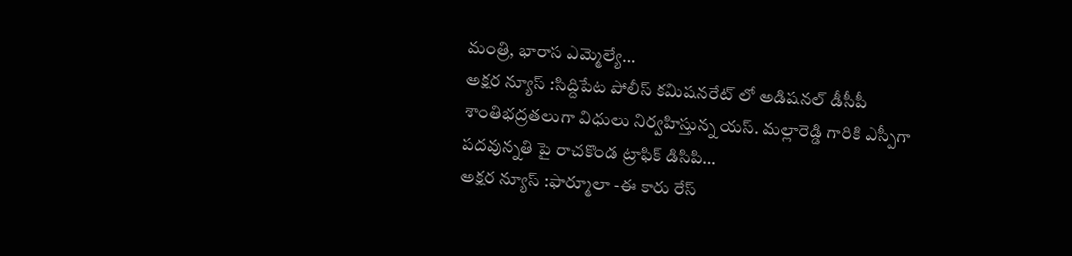మంత్రి, భారాస ఎమ్మెల్యే…
అక్షర న్యూస్ :సిద్దిపేట పోలీస్ కమిషనరేట్ లో అడిషనల్ డీసీపీ శాంతిభద్రతలుగా విధులు నిర్వహిస్తున్న యస్. మల్లారెడ్డి గారికి ఎస్పీగా పదవున్నతి పై రాచకొండ ట్రాఫిక్ డిసిపి…
అక్షర న్యూస్ :ఫార్మూలా -ఈ కారు రేస్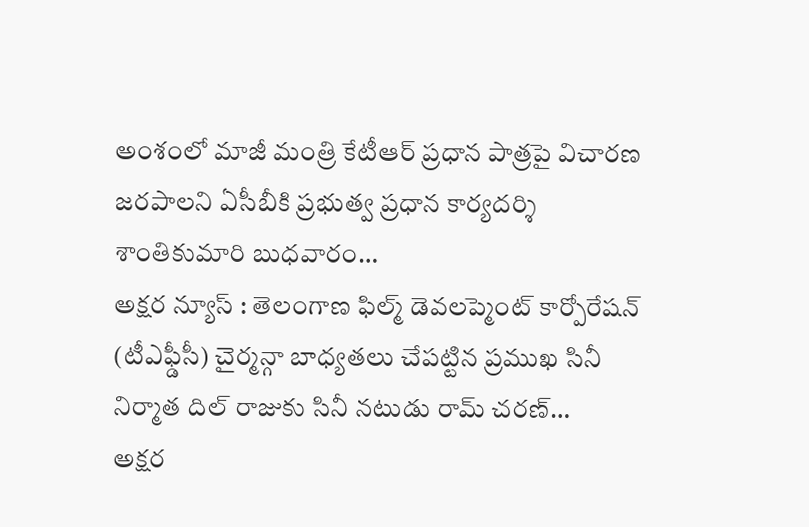అంశంలో మాజీ మంత్రి కేటీఆర్ ప్రధాన పాత్రపై విచారణ జరపాలని ఏసీబీకి ప్రభుత్వ ప్రధాన కార్యదర్శి శాంతికుమారి బుధవారం…
అక్షర న్యూస్ : తెలంగాణ ఫిల్మ్ డెవలప్మెంట్ కార్పోరేషన్ (టీఎఫ్డీసీ) చైర్మన్గా బాధ్యతలు చేపట్టిన ప్రముఖ సినీ నిర్మాత దిల్ రాజుకు సినీ నటుడు రామ్ చరణ్…
అక్షర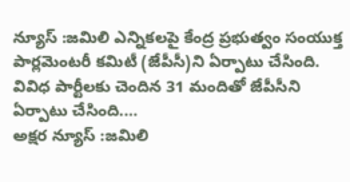న్యూస్ :జమిలి ఎన్నికలపై కేంద్ర ప్రభుత్వం సంయుక్త పార్లమెంటరీ కమిటీ (జేపీసీ)ని ఏర్పాటు చేసింది. వివిధ పార్టీలకు చెందిన 31 మందితో జేపీసీని ఏర్పాటు చేసింది.…
అక్షర న్యూస్ :జమిలి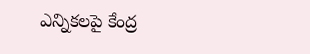ఎన్నికలపై కేంద్ర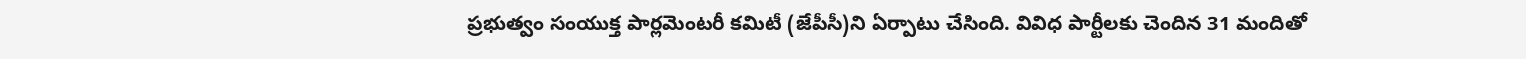ప్రభుత్వం సంయుక్త పార్లమెంటరీ కమిటీ (జేపీసీ)ని ఏర్పాటు చేసింది. వివిధ పార్టీలకు చెందిన 31 మందితో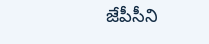జేపీసీని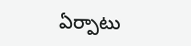ఏర్పాటు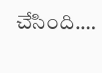చేసింది.…